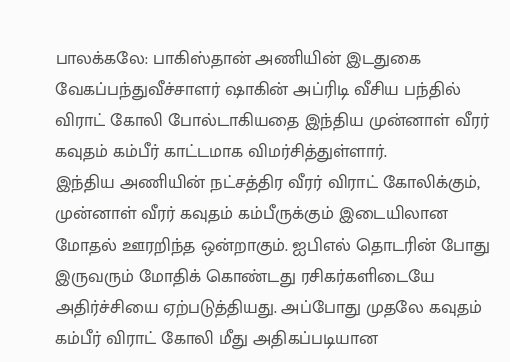பாலக்கலே: பாகிஸ்தான் அணியின் இடதுகை வேகப்பந்துவீச்சாளர் ஷாகின் அப்ரிடி வீசிய பந்தில் விராட் கோலி போல்டாகியதை இந்திய முன்னாள் வீரர் கவுதம் கம்பீர் காட்டமாக விமர்சித்துள்ளார்.
இந்திய அணியின் நட்சத்திர வீரர் விராட் கோலிக்கும், முன்னாள் வீரர் கவுதம் கம்பீருக்கும் இடையிலான மோதல் ஊரறிந்த ஒன்றாகும். ஐபிஎல் தொடரின் போது இருவரும் மோதிக் கொண்டது ரசிகர்களிடையே அதிர்ச்சியை ஏற்படுத்தியது. அப்போது முதலே கவுதம் கம்பீர் விராட் கோலி மீது அதிகப்படியான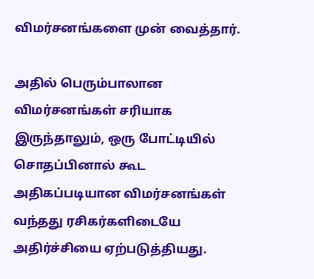விமர்சனங்களை முன் வைத்தார்.

அதில் பெரும்பாலான விமர்சனங்கள் சரியாக இருந்தாலும், ஒரு போட்டியில் சொதப்பினால் கூட அதிகப்படியான விமர்சனங்கள் வந்தது ரசிகர்களிடையே அதிர்ச்சியை ஏற்படுத்தியது.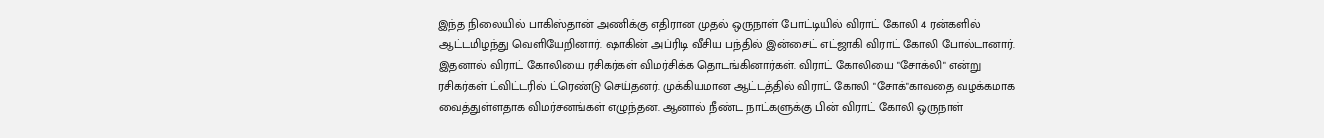இந்த நிலையில் பாகிஸ்தான் அணிக்கு எதிரான முதல் ஒருநாள் போட்டியில் விராட் கோலி 4 ரன்களில் ஆட்டமிழந்து வெளியேறினார். ஷாகின் அப்ரிடி வீசிய பந்தில் இன்சைட் எட்ஜாகி விராட் கோலி போல்டானார்.
இதனால் விராட் கோலியை ரசிகர்கள் விமர்சிக்க தொடங்கினார்கள். விராட் கோலியை "சோக்லி" என்று ரசிகர்கள் ட்விட்டரில் ட்ரெண்டு செய்தனர். முக்கியமான ஆட்டத்தில் விராட் கோலி "சோக்"காவதை வழக்கமாக வைத்துள்ளதாக விமர்சனங்கள் எழுந்தன. ஆனால் நீண்ட நாட்களுக்கு பின் விராட் கோலி ஒருநாள்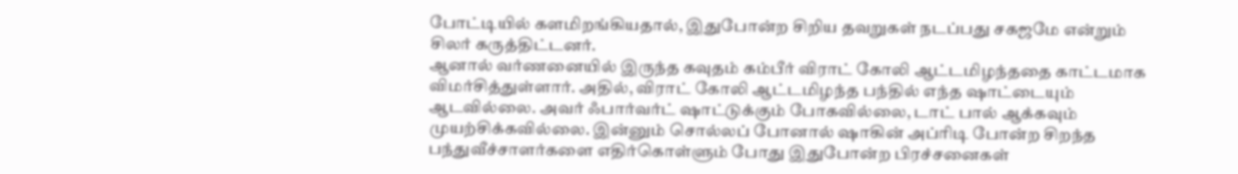போட்டியில் களமிறங்கியதால், இதுபோன்ற சிறிய தவறுகள் நடப்பது சகஜமே என்றும் சிலர் கருத்திட்டனர்.
ஆனால் வர்ணனையில் இருந்த கவுதம் கம்பீர் விராட் கோலி ஆட்டமிழந்ததை காட்டமாக விமர்சித்துள்ளார். அதில், விராட் கோலி ஆட்டமிழந்த பந்தில் எந்த ஷாட்டையும் ஆடவில்லை. அவர் ஃபார்வர்ட் ஷாட்டுக்கும் போகவில்லை, டாட் பால் ஆக்கவும் முயற்சிக்கவில்லை. இன்னும் சொல்லப் போனால் ஷாகின் அப்ரிடி போன்ற சிறந்த பந்துவீச்சாளர்களை எதிர்கொள்ளும் போது இதுபோன்ற பிரச்சனைகள்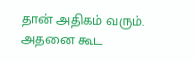தான் அதிகம் வரும். அதனை கூட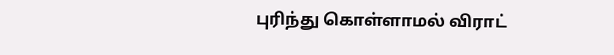புரிந்து கொள்ளாமல் விராட்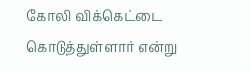கோலி விக்கெட்டை கொடுத்துள்ளார் என்று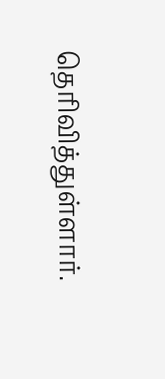தெரிவித்துள்ளார்.